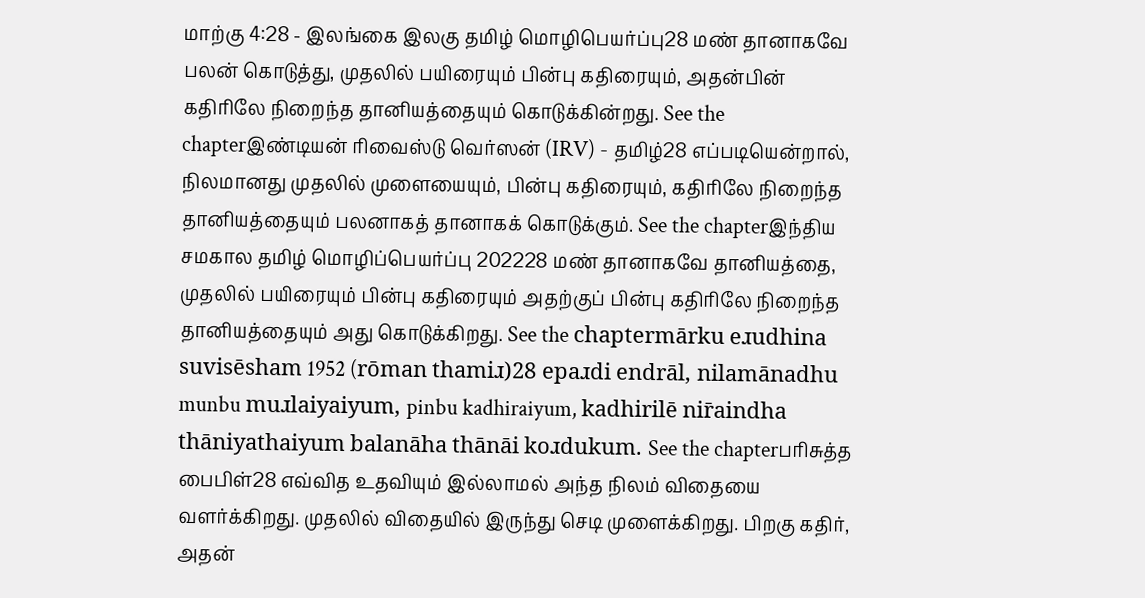மாற்கு 4:28 - இலங்கை இலகு தமிழ் மொழிபெயர்ப்பு28 மண் தானாகவே பலன் கொடுத்து, முதலில் பயிரையும் பின்பு கதிரையும், அதன்பின் கதிரிலே நிறைந்த தானியத்தையும் கொடுக்கின்றது. See the chapterஇண்டியன் ரிவைஸ்டு வெர்ஸன் (IRV) - தமிழ்28 எப்படியென்றால், நிலமானது முதலில் முளையையும், பின்பு கதிரையும், கதிரிலே நிறைந்த தானியத்தையும் பலனாகத் தானாகக் கொடுக்கும். See the chapterஇந்திய சமகால தமிழ் மொழிப்பெயர்ப்பு 202228 மண் தானாகவே தானியத்தை, முதலில் பயிரையும் பின்பு கதிரையும் அதற்குப் பின்பு கதிரிலே நிறைந்த தானியத்தையும் அது கொடுக்கிறது. See the chaptermārku eɹudhina suvisēsham 1952 (rōman thamiɹ)28 epaɹdi endrāl, nilamānadhu munbu muɹlaiyaiyum, pinbu kadhiraiyum, kadhirilē nir̄aindha thāniyathaiyum balanāha thānāi koɹdukum. See the chapterபரிசுத்த பைபிள்28 எவ்வித உதவியும் இல்லாமல் அந்த நிலம் விதையை வளர்க்கிறது. முதலில் விதையில் இருந்து செடி முளைக்கிறது. பிறகு கதிர், அதன்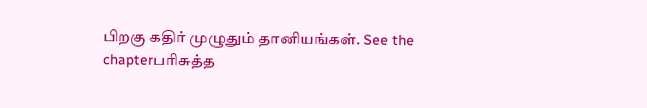பிறகு கதிர் முழுதும் தானியங்கள். See the chapterபரிசுத்த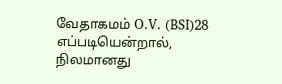வேதாகமம் O.V. (BSI)28 எப்படியென்றால், நிலமானது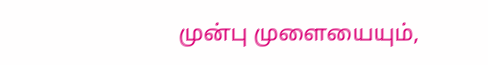முன்பு முளையையும்,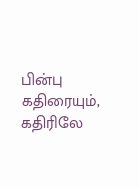பின்பு கதிரையும், கதிரிலே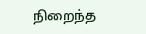நிறைந்த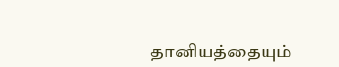தானியத்தையும்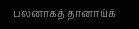பலனாகத் தானாய்க்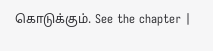கொடுக்கும். See the chapter |